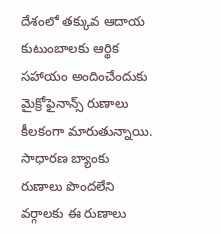దేశంలో తక్కువ ఆదాయ కుటుంబాలకు ఆర్థిక సహాయం అందించేందుకు మైక్రోఫైనాన్స్ రుణాలు కీలకంగా మారుతున్నాయి. సాధారణ బ్యాంకు రుణాలు పొందలేని వర్గాలకు ఈ రుణాలు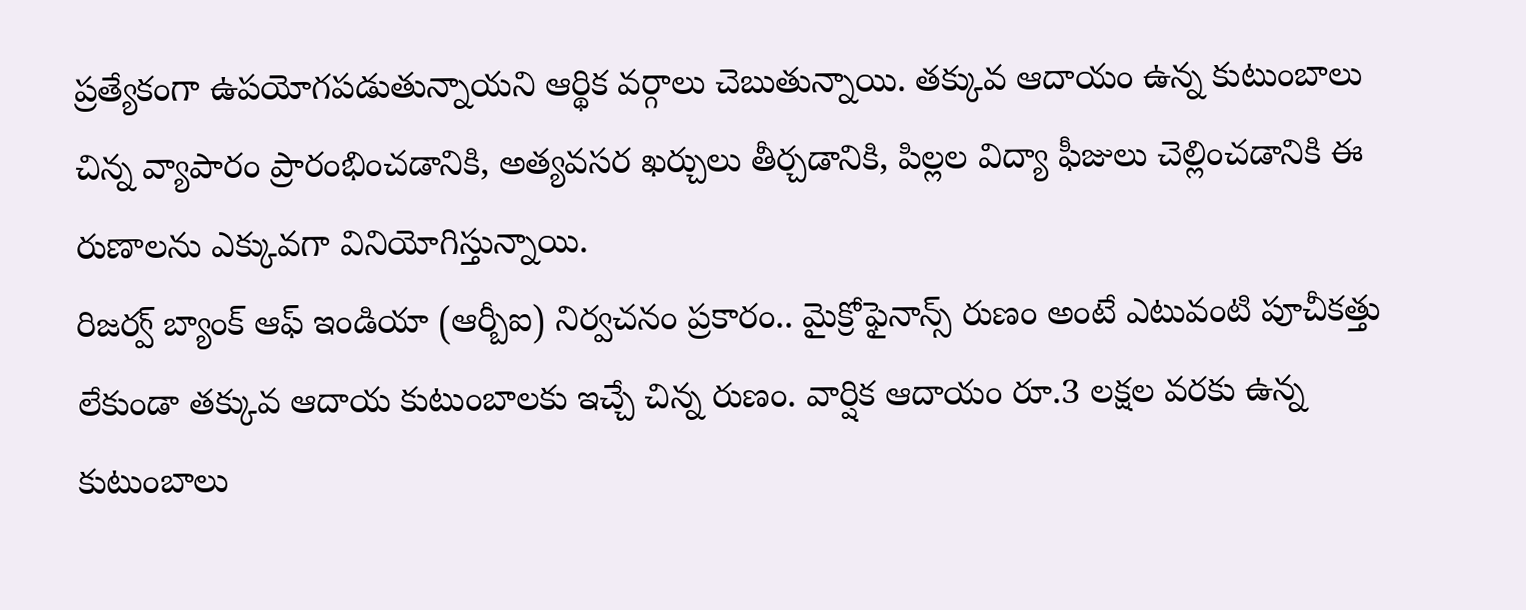ప్రత్యేకంగా ఉపయోగపడుతున్నాయని ఆర్థిక వర్గాలు చెబుతున్నాయి. తక్కువ ఆదాయం ఉన్న కుటుంబాలు చిన్న వ్యాపారం ప్రారంభించడానికి, అత్యవసర ఖర్చులు తీర్చడానికి, పిల్లల విద్యా ఫీజులు చెల్లించడానికి ఈ రుణాలను ఎక్కువగా వినియోగిస్తున్నాయి.
రిజర్వ్ బ్యాంక్ ఆఫ్ ఇండియా (ఆర్బీఐ) నిర్వచనం ప్రకారం.. మైక్రోఫైనాన్స్ రుణం అంటే ఎటువంటి పూచీకత్తు లేకుండా తక్కువ ఆదాయ కుటుంబాలకు ఇచ్చే చిన్న రుణం. వార్షిక ఆదాయం రూ.3 లక్షల వరకు ఉన్న కుటుంబాలు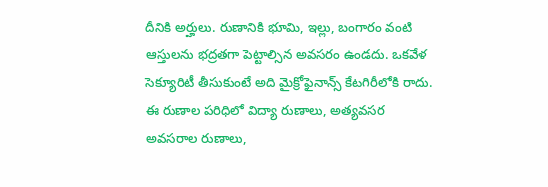దీనికి అర్హులు. రుణానికి భూమి, ఇల్లు, బంగారం వంటి ఆస్తులను భద్రతగా పెట్టాల్సిన అవసరం ఉండదు. ఒకవేళ సెక్యూరిటీ తీసుకుంటే అది మైక్రోఫైనాన్స్ కేటగిరీలోకి రాదు.
ఈ రుణాల పరిధిలో విద్యా రుణాలు, అత్యవసర అవసరాల రుణాలు,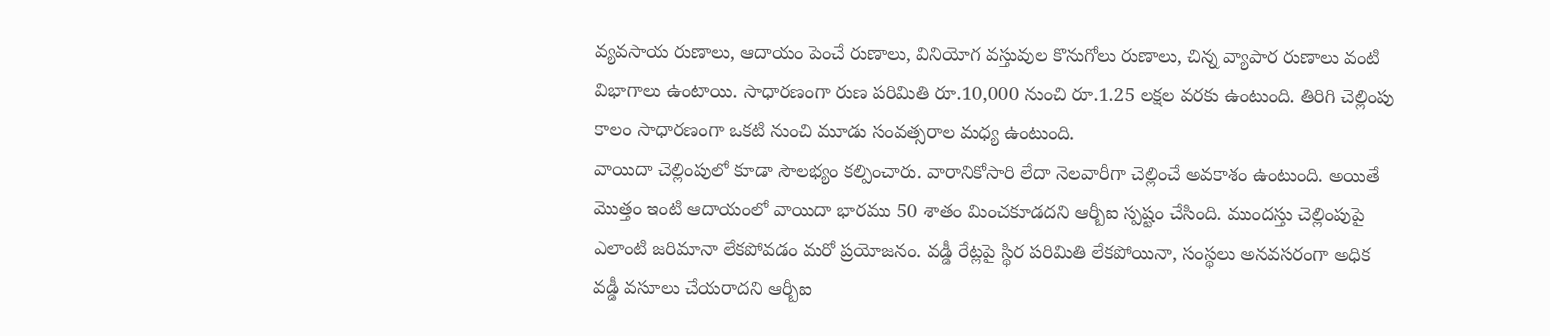వ్యవసాయ రుణాలు, ఆదాయం పెంచే రుణాలు, వినియోగ వస్తువుల కొనుగోలు రుణాలు, చిన్న వ్యాపార రుణాలు వంటి విభాగాలు ఉంటాయి. సాధారణంగా రుణ పరిమితి రూ.10,000 నుంచి రూ.1.25 లక్షల వరకు ఉంటుంది. తిరిగి చెల్లింపు కాలం సాధారణంగా ఒకటి నుంచి మూడు సంవత్సరాల మధ్య ఉంటుంది.
వాయిదా చెల్లింపులో కూడా సౌలభ్యం కల్పించారు. వారానికోసారి లేదా నెలవారీగా చెల్లించే అవకాశం ఉంటుంది. అయితే మొత్తం ఇంటి ఆదాయంలో వాయిదా భారము 50 శాతం మించకూడదని ఆర్బీఐ స్పష్టం చేసింది. ముందస్తు చెల్లింపుపై ఎలాంటి జరిమానా లేకపోవడం మరో ప్రయోజనం. వడ్డీ రేట్లపై స్థిర పరిమితి లేకపోయినా, సంస్థలు అనవసరంగా అధిక వడ్డీ వసూలు చేయరాదని ఆర్బీఐ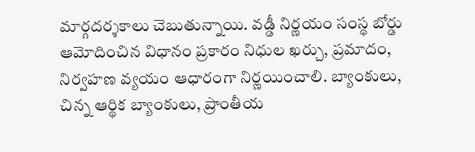మార్గదర్శకాలు చెబుతున్నాయి. వడ్డీ నిర్ణయం సంస్థ బోర్డు ఆమోదించిన విధానం ప్రకారం నిధుల ఖర్చు, ప్రమాదం, నిర్వహణ వ్యయం ఆధారంగా నిర్ణయించాలి. బ్యాంకులు, చిన్న ఆర్థిక బ్యాంకులు, ప్రాంతీయ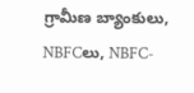గ్రామీణ బ్యాంకులు, NBFCలు, NBFC-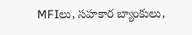MFIలు, సహకార బ్యాంకులు,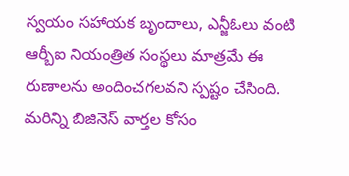స్వయం సహాయక బృందాలు, ఎన్జీఓలు వంటి ఆర్బీఐ నియంత్రిత సంస్థలు మాత్రమే ఈ రుణాలను అందించగలవని స్పష్టం చేసింది.
మరిన్ని బిజినెస్ వార్తల కోసం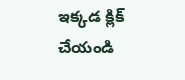ఇక్కడ క్లిక్ చేయండి